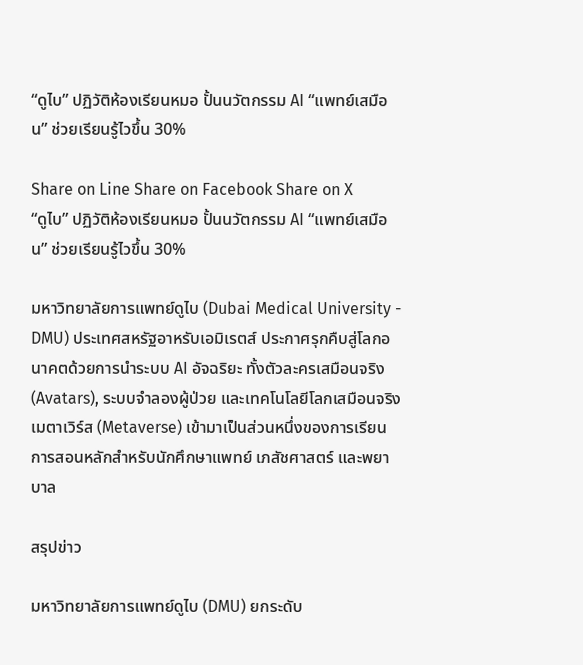“ดูไบ” ปฏิวัติห้องเรียนหมอ ปั้นนวัตกรรม AI “แพทย์เสมือน” ช่วยเรียนรู้ไวขึ้น 30%

Share on Line Share on Facebook Share on X
“ดูไบ” ปฏิวัติห้องเรียนหมอ ปั้นนวัตกรรม AI “แพทย์เสมือน” ช่วยเรียนรู้ไวขึ้น 30%

มหาวิทยาลัยการแพทย์ดูไบ (Dubai Medical University - DMU) ประเทศสหรัฐอาหรับเอมิเรตส์ ประกาศรุกคืบสู่โลกอนาคตด้วยการนำระบบ AI อัจฉริยะ ทั้งตัวละครเสมือนจริง (Avatars), ระบบจำลองผู้ป่วย และเทคโนโลยีโลกเสมือนจริง เมตาเวิร์ส (Metaverse) เข้ามาเป็นส่วนหนึ่งของการเรียนการสอนหลักสำหรับนักศึกษาแพทย์ เภสัชศาสตร์ และพยาบาล

สรุปข่าว

มหาวิทยาลัยการแพทย์ดูไบ (DMU) ยกระดับ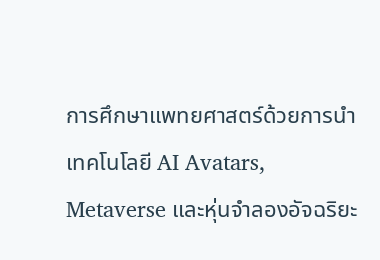การศึกษาแพทยศาสตร์ด้วยการนำเทคโนโลยี AI Avatars, Metaverse และหุ่นจำลองอัจฉริยะ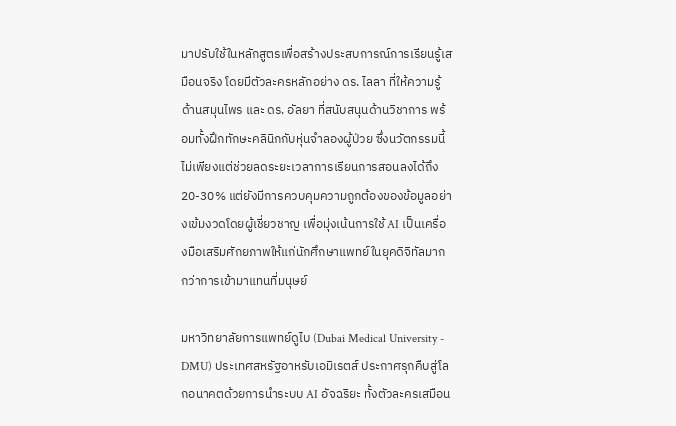มาปรับใช้ในหลักสูตรเพื่อสร้างประสบการณ์การเรียนรู้เสมือนจริง โดยมีตัวละครหลักอย่าง ดร. ไลลา ที่ให้ความรู้ด้านสมุนไพร และ ดร. อัลยา ที่สนับสนุนด้านวิชาการ พร้อมทั้งฝึกทักษะคลินิกกับหุ่นจำลองผู้ป่วย ซึ่งนวัตกรรมนี้ไม่เพียงแต่ช่วยลดระยะเวลาการเรียนการสอนลงได้ถึง 20-30% แต่ยังมีการควบคุมความถูกต้องของข้อมูลอย่างเข้มงวดโดยผู้เชี่ยวชาญ เพื่อมุ่งเน้นการใช้ AI เป็นเครื่องมือเสริมศักยภาพให้แก่นักศึกษาแพทย์ในยุคดิจิทัลมากกว่าการเข้ามาแทนที่มนุษย์

มหาวิทยาลัยการแพทย์ดูไบ (Dubai Medical University - DMU) ประเทศสหรัฐอาหรับเอมิเรตส์ ประกาศรุกคืบสู่โลกอนาคตด้วยการนำระบบ AI อัจฉริยะ ทั้งตัวละครเสมือน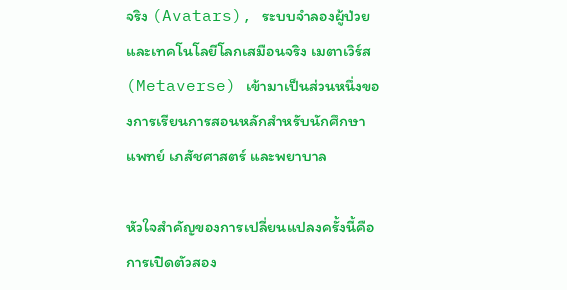จริง (Avatars), ระบบจำลองผู้ป่วย และเทคโนโลยีโลกเสมือนจริง เมตาเวิร์ส (Metaverse) เข้ามาเป็นส่วนหนึ่งของการเรียนการสอนหลักสำหรับนักศึกษาแพทย์ เภสัชศาสตร์ และพยาบาล

หัวใจสำคัญของการเปลี่ยนแปลงครั้งนี้คือการเปิดตัวสอง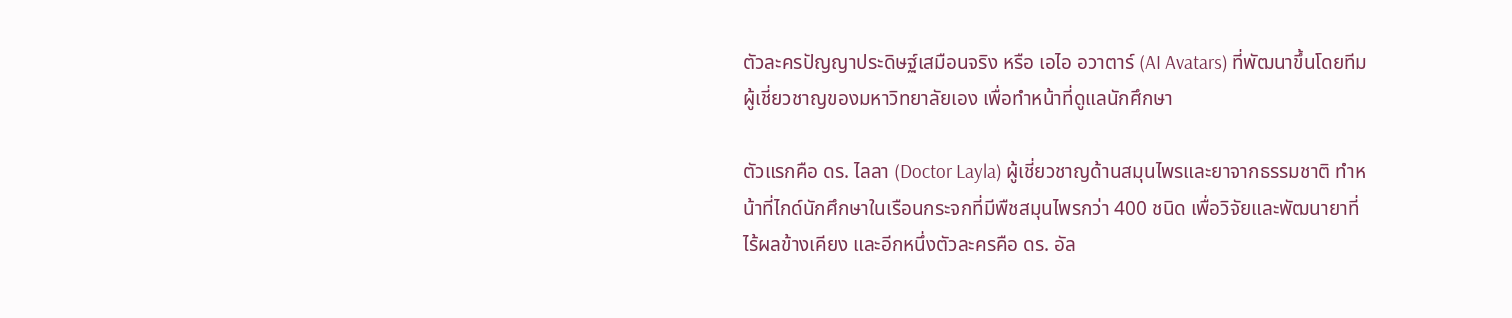ตัวละครปัญญาประดิษฐ์เสมือนจริง หรือ เอไอ อวาตาร์ (AI Avatars) ที่พัฒนาขึ้นโดยทีมผู้เชี่ยวชาญของมหาวิทยาลัยเอง เพื่อทำหน้าที่ดูแลนักศึกษา

ตัวแรกคือ ดร. ไลลา (Doctor Layla) ผู้เชี่ยวชาญด้านสมุนไพรและยาจากธรรมชาติ ทำหน้าที่ไกด์นักศึกษาในเรือนกระจกที่มีพืชสมุนไพรกว่า 400 ชนิด เพื่อวิจัยและพัฒนายาที่ไร้ผลข้างเคียง และอีกหนึ่งตัวละครคือ ดร. อัล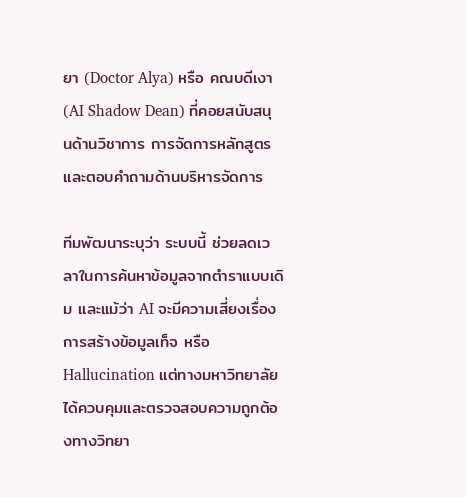ยา (Doctor Alya) หรือ คณบดีเงา (AI Shadow Dean) ที่คอยสนับสนุนด้านวิชาการ การจัดการหลักสูตร และตอบคำถามด้านบริหารจัดการ

ทีมพัฒนาระบุว่า ระบบนี้ ช่วยลดเวลาในการค้นหาข้อมูลจากตำราแบบเดิม และแม้ว่า AI จะมีความเสี่ยงเรื่องการสร้างข้อมูลเท็จ หรือ Hallucination แต่ทางมหาวิทยาลัยได้ควบคุมและตรวจสอบความถูกต้องทางวิทยา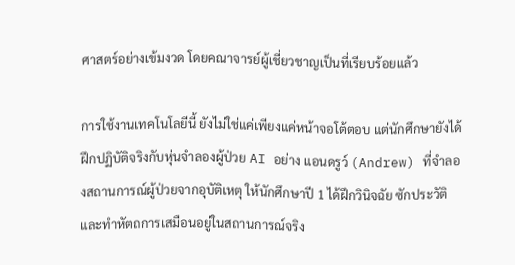ศาสตร์อย่างเข้มงวด โดยคณาจารย์ผู้เชี่ยวชาญเป็นที่เรียบร้อยแล้ว

การใช้งานเทคโนโลยีนี้ ยังไม่ใช่แค่เพียงแค่หน้าจอโต้ตอบ แต่นักศึกษายังได้ฝึกปฏิบัติจริงกับหุ่นจำลองผู้ป่วย AI อย่าง แอนดรูว์ (Andrew) ที่จำลองสถานการณ์ผู้ป่วยจากอุบัติเหตุ ให้นักศึกษาปี 1 ได้ฝึกวินิจฉัย ซักประวัติ และทำหัตถการเสมือนอยู่ในสถานการณ์จริง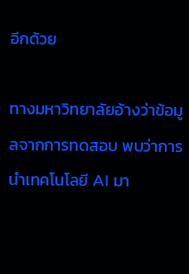อีกด้วย

ทางมหาวิทยาลัยอ้างว่าข้อมูลจากการทดสอบ พบว่าการนำเทคโนโลยี AI มา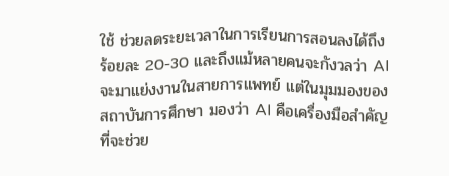ใช้ ช่วยลดระยะเวลาในการเรียนการสอนลงได้ถึงร้อยละ 20-30 และถึงแม้หลายคนจะกังวลว่า AI จะมาแย่งงานในสายการแพทย์ แต่ในมุมมองของสถาบันการศึกษา มองว่า AI คือเครื่องมือสำคัญที่จะช่วย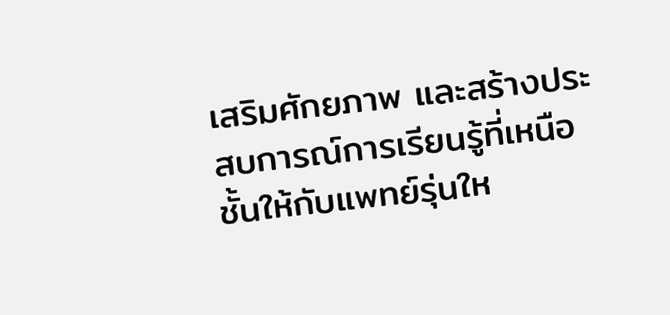เสริมศักยภาพ และสร้างประสบการณ์การเรียนรู้ที่เหนือชั้นให้กับแพทย์รุ่นให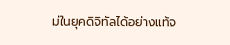ม่ในยุคดิจิทัลได้อย่างแท้จ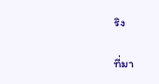ริง

ที่มา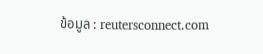ข้อมูล : reutersconnect.com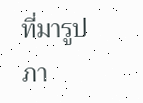ที่มารูปภา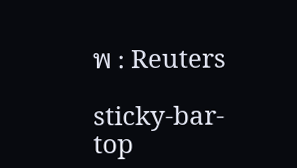พ : Reuters

sticky-bar-top